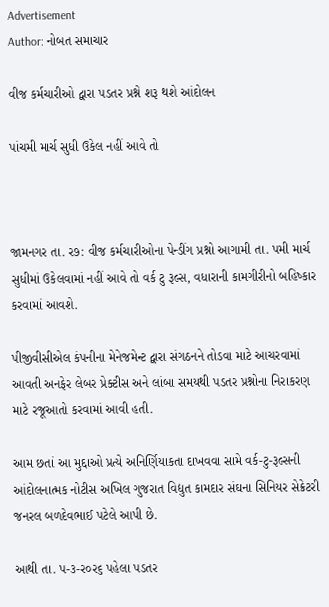Advertisement
Author: નોબત સમાચાર

વીજ કર્મચારીઓ દ્વારા પડતર પ્રશ્ને શરૂ થશે આંદોલન

પાંચમી માર્ચ સુધી ઉકેલ નહીં આવે તો



જામનગર તા. ર૭: વીજ કર્મચારીઓના પેન્ડીંગ પ્રશ્નો આગામી તા. પમી માર્ચ સુધીમાં ઉકેલવામાં નહીં આવે તો વર્ક ટુ રૂલ્સ, વધારાની કામગીરીનો બહિષ્કાર કરવામાં આવશે.

પીજીવીસીએલ કંપનીના મેનેજમેન્ટ દ્વારા સંગઠનને તોડવા માટે આચરવામાં આવતી અનફેર લેબર પ્રેક્ટીસ અને લાંબા સમયથી પડતર પ્રશ્નોના નિરાકરણ માટે રજૂઆતો કરવામાં આવી હતી.

આમ છતાં આ મુદ્દાઓ પ્રત્યે અનિર્ણિયાકતા દાખવવા સામે વર્ક-ટુ-રૂલ્સની આંદોલનાત્મક નોટીસ અખિલ ગુજરાત વિદ્યુત કામદાર સંઘના સિનિયર સેક્રેટરી જનરલ બળદેવભાઈ પટેલે આપી છે.

આથી તા. પ-૩-ર૦ર૬ પહેલા પડતર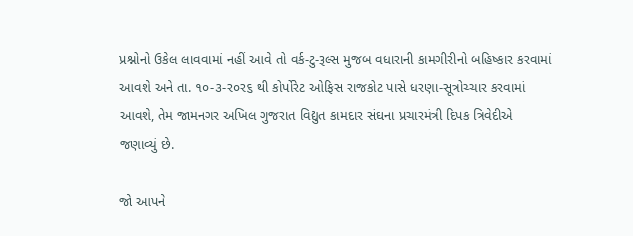પ્રશ્નોનો ઉકેલ લાવવામાં નહીં આવે તો વર્ક-ટુ-રૂલ્સ મુજબ વધારાની કામગીરીનો બહિષ્કાર કરવામાં આવશે અને તા. ૧૦-૩-ર૦ર૬ થી કોર્પોરેટ ઓફિસ રાજકોટ પાસે ધરણા-સૂત્રોચ્ચાર કરવામાં આવશે, તેમ જામનગર અખિલ ગુજરાત વિદ્યુત કામદાર સંઘના પ્રચારમંત્રી દિપક ત્રિવેદીએ જણાવ્યું છે.

જો આપને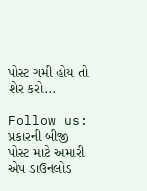પોસ્ટ ગમી હોય તો શેર કરો...

Follow us:   પ્રકારની બીજી પોસ્ટ માટે અમારી એપ ડાઉનલોડ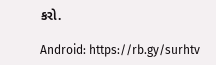કરો.

Android: https://rb.gy/surhtv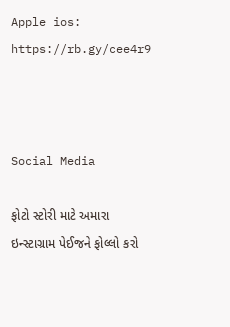Apple ios: https://rb.gy/cee4r9



Social Media

ફોટો સ્ટોરી માટે અમારા ઇન્સ્ટાગ્રામ પેઈજને ફોલ્લો કરો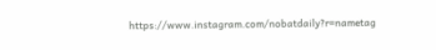https://www.instagram.com/nobatdaily?r=nametag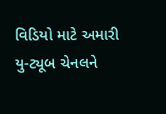વિડિયો માટે અમારી યુ-ટ્યૂબ ચેનલને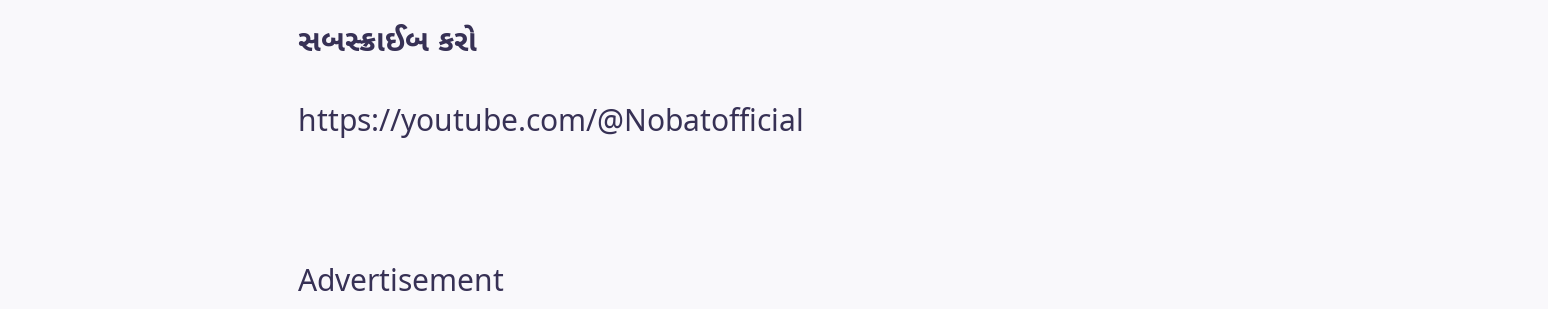સબસ્ક્રાઈબ કરો

https://youtube.com/@Nobatofficial



Advertisement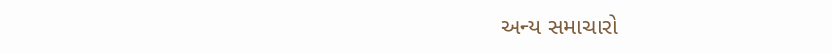અન્ય સમાચારો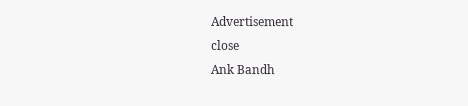Advertisement
close
Ank Bandh